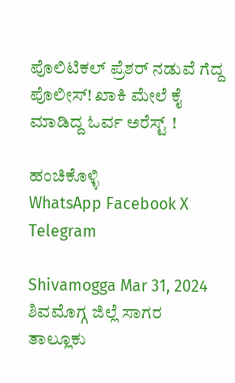ಪೊಲಿಟಿಕಲ್‌ ಪ್ರೆಶರ್‌ ನಡುವೆ ಗೆದ್ದ ಪೊಲೀಸ್! ಖಾಕಿ ಮೇಲೆ ಕೈ ಮಾಡಿದ್ದ ಓರ್ವ ಅರೆಸ್ಟ್‌ !

ಹಂಚಿಕೊಳ್ಳಿ
WhatsApp Facebook X Telegram

Shivamogga Mar 31, 2024  ಶಿವಮೊಗ್ಗ ಜಿಲ್ಲೆ ಸಾಗರ ತಾಲ್ಲೂಕು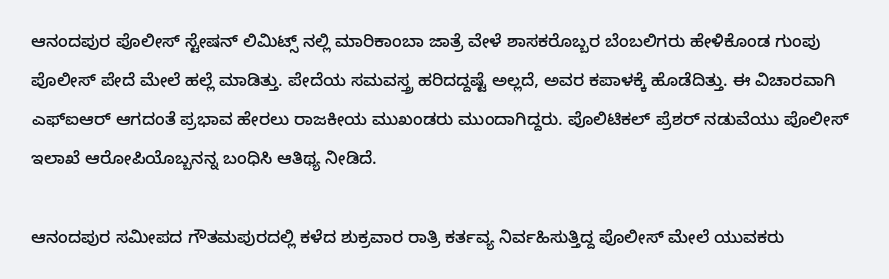ಆನಂದಪುರ ಪೊಲೀಸ್‌ ಸ್ಟೇಷನ್‌ ಲಿಮಿಟ್ಸ್‌ ನಲ್ಲಿ ಮಾರಿಕಾಂಬಾ ಜಾತ್ರೆ ವೇಳೆ ಶಾಸಕರೊಬ್ಬರ ಬೆಂಬಲಿಗರು ಹೇಳಿಕೊಂಡ ಗುಂಪು ಪೊಲೀಸ್‌ ಪೇದೆ ಮೇಲೆ ಹಲ್ಲೆ ಮಾಡಿತ್ತು. ಪೇದೆಯ ಸಮವಸ್ತ್ರ ಹರಿದದ್ದಷ್ಟೆ ಅಲ್ಲದೆ, ಅವರ ಕಪಾಳಕ್ಕೆ ಹೊಡೆದಿತ್ತು. ಈ ವಿಚಾರವಾಗಿ ಎಫ್‌ಐಆರ್‌ ಆಗದಂತೆ ಪ್ರಭಾವ ಹೇರಲು ರಾಜಕೀಯ ಮುಖಂಡರು ಮುಂದಾಗಿದ್ದರು. ಪೊಲಿಟಿಕಲ್‌ ಪ್ರೆಶರ್‌ ನಡುವೆಯು ಪೊಲೀಸ್‌ ಇಲಾಖೆ ಆರೋಪಿಯೊಬ್ಬನನ್ನ ಬಂಧಿಸಿ ಆತಿಥ್ಯ ನೀಡಿದೆ.

ಆನಂದಪುರ ಸಮೀಪದ ಗೌತಮಪುರದಲ್ಲಿ ಕಳೆದ ಶುಕ್ರವಾರ ರಾತ್ರಿ ಕರ್ತವ್ಯ ನಿರ್ವಹಿಸುತ್ತಿದ್ದ ಪೊಲೀಸ್ ಮೇಲೆ ಯುವಕರು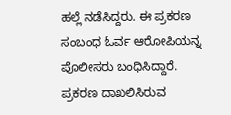ಹಲ್ಲೆ ನಡೆಸಿದ್ದರು. ಈ ಪ್ರಕರಣ ಸಂಬಂಧ ಓರ್ವ ಆರೋಪಿಯನ್ನ ಪೊಲೀಸರು ಬಂಧಿಸಿದ್ದಾರೆ. ಪ್ರಕರಣ ದಾಖಲಿಸಿರುವ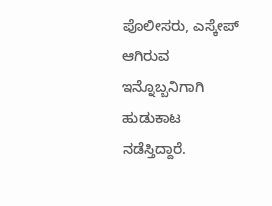ಪೊಲೀಸರು, ಎಸ್ಕೇಪ್‌ ಆಗಿರುವ ಇನ್ನೊಬ್ಬನಿಗಾಗಿ ಹುಡುಕಾಟ ನಡೆಸ್ತಿದ್ದಾರೆ.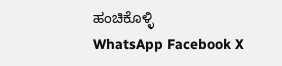ಹಂಚಿಕೊಳ್ಳಿ
WhatsApp Facebook X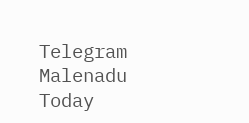Telegram
Malenadu Today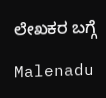ಲೇಖಕರ ಬಗ್ಗೆ

Malenadu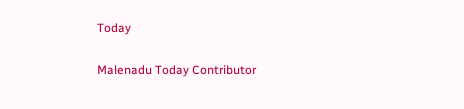Today

Malenadu Today Contributor